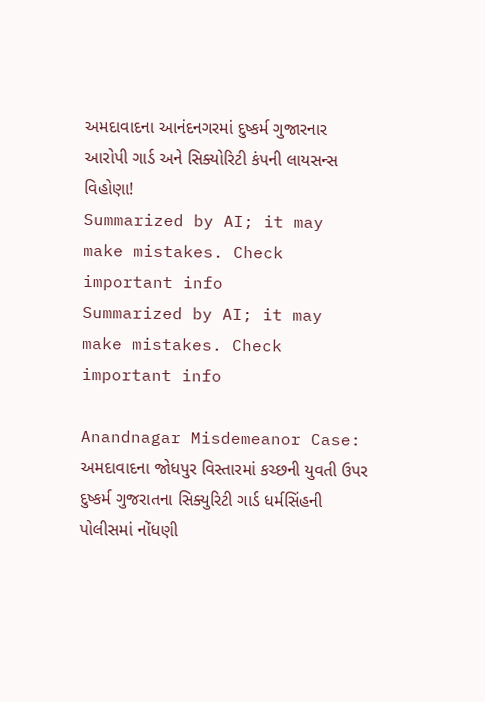અમદાવાદના આનંદનગરમાં દુષ્કર્મ ગુજારનાર આરોપી ગાર્ડ અને સિક્યોરિટી કંપની લાયસન્સ વિહોણા!
Summarized by AI; it may make mistakes. Check important info
Summarized by AI; it may make mistakes. Check important info

Anandnagar Misdemeanor Case: અમદાવાદના જોધપુર વિસ્તારમાં કચ્છની યુવતી ઉપર દુષ્કર્મ ગુજરાતના સિક્યુરિટી ગાર્ડ ધર્મસિંહની પોલીસમાં નોંધણી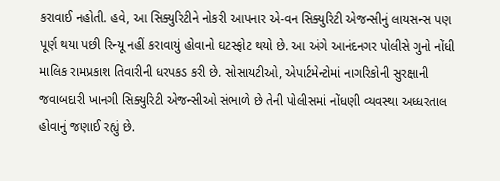કરાવાઈ નહોતી. હવે, આ સિક્યુરિટીને નોકરી આપનાર એ-વન સિક્યુરિટી એજન્સીનું લાયસન્સ પણ પૂર્ણ થયા પછી રિન્યૂ નહીં કરાવાયું હોવાનો ઘટસ્ફોટ થયો છે. આ અંગે આનંદનગર પોલીસે ગુનો નોંધી માલિક રામપ્રકાશ તિવારીની ધરપકડ કરી છે. સોસાયટીઓ, એપાર્ટમેન્ટોમાં નાગરિકોની સુરક્ષાની જવાબદારી ખાનગી સિક્યુરિટી એજન્સીઓ સંભાળે છે તેની પોલીસમાં નોંધણી વ્યવસ્થા અધ્ધરતાલ હોવાનું જણાઈ રહ્યું છે.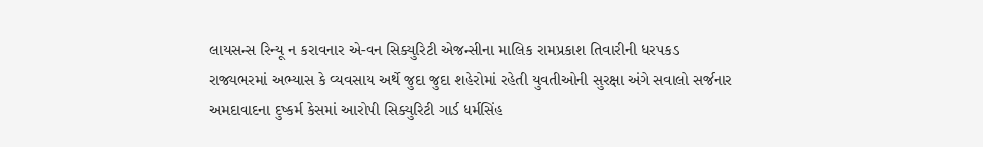લાયસન્સ રિન્યૂ ન કરાવનાર એ-વન સિક્યુરિટી એજન્સીના માલિક રામપ્રકાશ તિવારીની ધરપકડ
રાજ્યભરમાં અભ્યાસ કે વ્યવસાય અર્થે જુદા જુદા શહેરોમાં રહેતી યુવતીઓની સુરક્ષા અંગે સવાલો સર્જનાર અમદાવાદના દુષ્કર્મ કેસમાં આરોપી સિક્યુરિટી ગાર્ડ ધર્મસિંહ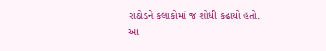રાઠોડને કલાકોમાં જ શોધી કઢાયો હતો. આ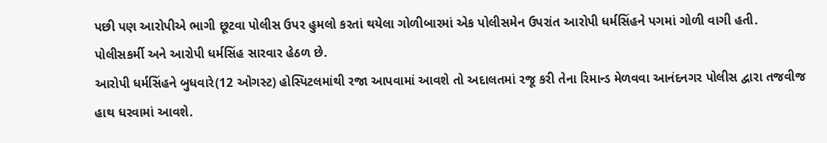પછી પણ આરોપીએ ભાગી છૂટવા પોલીસ ઉપર હુમલો કરતાં થયેલા ગોળીબારમાં એક પોલીસમેન ઉપરાંત આરોપી ધર્મસિંહને પગમાં ગોળી વાગી હતી. પોલીસકર્મી અને આરોપી ધર્મસિંહ સારવાર હેઠળ છે.
આરોપી ધર્મસિંહને બુધવારે(12 ઓગસ્ટ) હોસ્પિટલમાંથી રજા આપવામાં આવશે તો અદાલતમાં રજૂ કરી તેના રિમાન્ડ મેળવવા આનંદનગર પોલીસ દ્વારા તજવીજ હાથ ધરવામાં આવશે.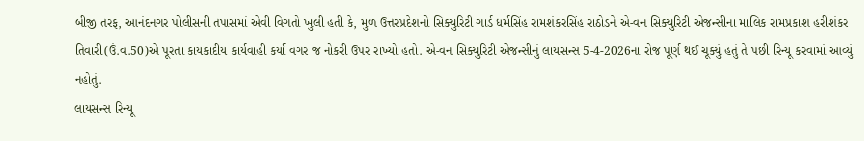બીજી તરફ, આનંદનગર પોલીસની તપાસમાં એવી વિગતો ખુલી હતી કે, મુળ ઉત્તરપ્રદેશનો સિક્યુરિટી ગાર્ડ ધર્મસિંહ રામશંકરસિંહ રાઠોડને એ-વન સિક્યુરિટી એજન્સીના માલિક રામપ્રકાશ હરીશંકર તિવારી(ઉં.વ.50)એ પૂરતા કાયકાદીય કાર્યવાહી કર્યા વગર જ નોકરી ઉપર રાખ્યો હતો. એ-વન સિક્યુરિટી એજન્સીનું લાયસન્સ 5-4-2026ના રોજ પૂર્ણ થઈ ચૂક્યું હતું તે પછી રિન્યૂ કરવામાં આવ્યું નહોતું.
લાયસન્સ રિન્યૂ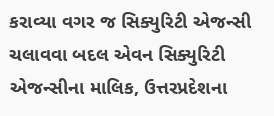કરાવ્યા વગર જ સિક્યુરિટી એજન્સી ચલાવવા બદલ એવન સિક્યુરિટી એજન્સીના માલિક, ઉત્તરપ્રદેશના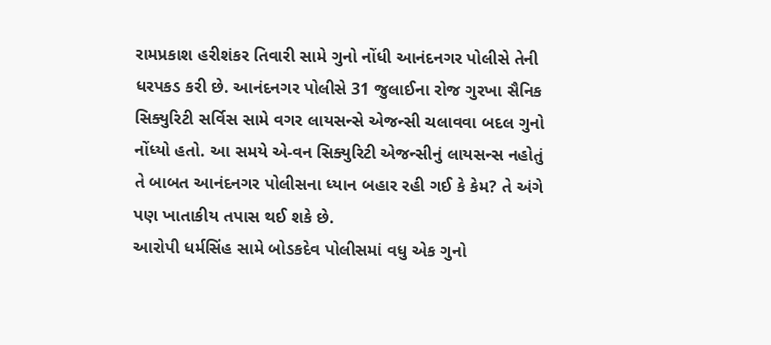રામપ્રકાશ હરીશંકર તિવારી સામે ગુનો નોંધી આનંદનગર પોલીસે તેની ધરપકડ કરી છે. આનંદનગર પોલીસે 31 જુલાઈના રોજ ગુરખા સૈનિક સિક્યુરિટી સર્વિસ સામે વગર લાયસન્સે એજન્સી ચલાવવા બદલ ગુનો નોંધ્યો હતો. આ સમયે એ-વન સિક્યુરિટી એજન્સીનું લાયસન્સ નહોતું તે બાબત આનંદનગર પોલીસના ધ્યાન બહાર રહી ગઈ કે કેમ? તે અંગે પણ ખાતાકીય તપાસ થઈ શકે છે.
આરોપી ધર્મસિંહ સામે બોડકદેવ પોલીસમાં વધુ એક ગુનો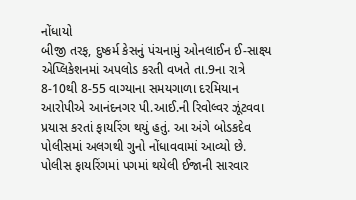નોંધાયો
બીજી તરફ, દુષ્કર્મ કેસનું પંચનામું ઓનલાઈન ઈ-સાક્ષ્ય એપ્લિકેશનમાં અપલોડ કરતી વખતે તા.9ના રાત્રે 8-10થી 8-55 વાગ્યાના સમયગાળા દરમિયાન આરોપીએ આનંદનગર પી.આઈ.ની રિવોલ્વર ઝૂંટવવા પ્રયાસ કરતાં ફાયરિંગ થયું હતું. આ અંગે બોડકદેવ પોલીસમાં અલગથી ગુનો નોંધાવવામાં આવ્યો છે. પોલીસ ફાયરિંગમાં પગમાં થયેલી ઈજાની સારવાર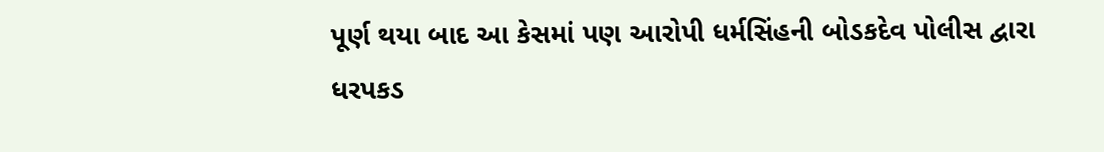પૂર્ણ થયા બાદ આ કેસમાં પણ આરોપી ધર્મસિંહની બોડકદેવ પોલીસ દ્વારા ધરપકડ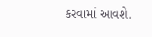કરવામાં આવશે.